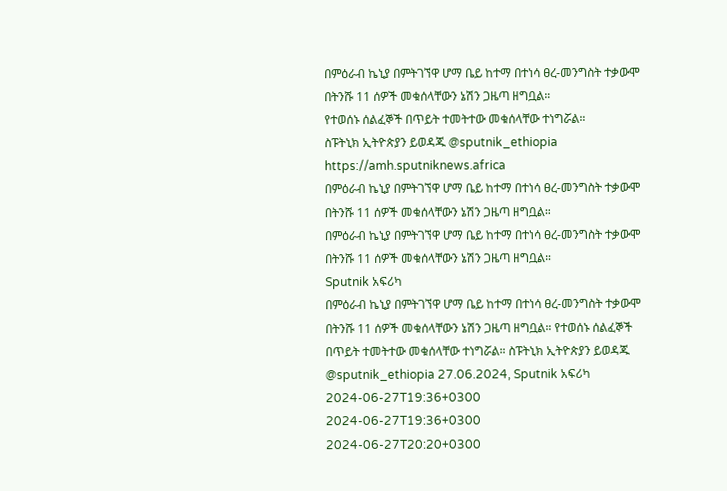በምዕራብ ኬኒያ በምትገኘዋ ሆማ ቤይ ከተማ በተነሳ ፀረ-መንግስት ተቃውሞ በትንሹ 11 ሰዎች መቁሰላቸውን ኔሽን ጋዜጣ ዘግቧል።
የተወሰኑ ሰልፈኞች በጥይት ተመትተው መቁሰላቸው ተነግሯል።
ስፑትኒክ ኢትዮጵያን ይወዳጁ @sputnik_ethiopia
https://amh.sputniknews.africa
በምዕራብ ኬኒያ በምትገኘዋ ሆማ ቤይ ከተማ በተነሳ ፀረ-መንግስት ተቃውሞ በትንሹ 11 ሰዎች መቁሰላቸውን ኔሽን ጋዜጣ ዘግቧል።
በምዕራብ ኬኒያ በምትገኘዋ ሆማ ቤይ ከተማ በተነሳ ፀረ-መንግስት ተቃውሞ በትንሹ 11 ሰዎች መቁሰላቸውን ኔሽን ጋዜጣ ዘግቧል።
Sputnik አፍሪካ
በምዕራብ ኬኒያ በምትገኘዋ ሆማ ቤይ ከተማ በተነሳ ፀረ-መንግስት ተቃውሞ በትንሹ 11 ሰዎች መቁሰላቸውን ኔሽን ጋዜጣ ዘግቧል። የተወሰኑ ሰልፈኞች በጥይት ተመትተው መቁሰላቸው ተነግሯል። ስፑትኒክ ኢትዮጵያን ይወዳጁ @sputnik_ethiopia 27.06.2024, Sputnik አፍሪካ
2024-06-27T19:36+0300
2024-06-27T19:36+0300
2024-06-27T20:20+0300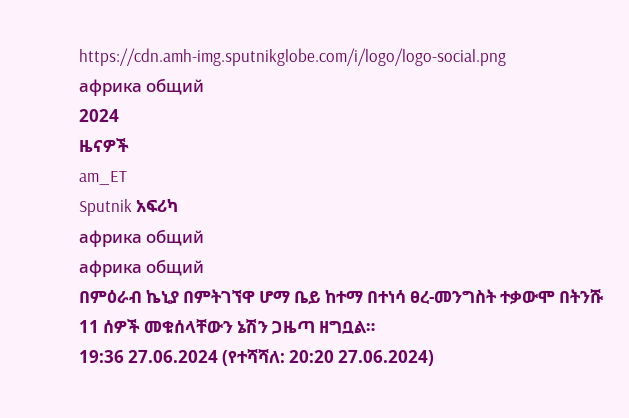https://cdn.amh-img.sputnikglobe.com/i/logo/logo-social.png
африка общий
2024
ዜናዎች
am_ET
Sputnik አፍሪካ
африка общий
африка общий
በምዕራብ ኬኒያ በምትገኘዋ ሆማ ቤይ ከተማ በተነሳ ፀረ-መንግስት ተቃውሞ በትንሹ 11 ሰዎች መቁሰላቸውን ኔሽን ጋዜጣ ዘግቧል።
19:36 27.06.2024 (የተሻሻለ: 20:20 27.06.2024)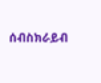ሰብስክራይብ